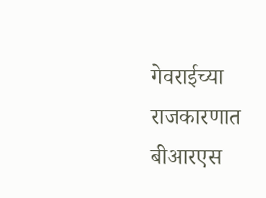गेवराईच्या राजकारणात बीआरएस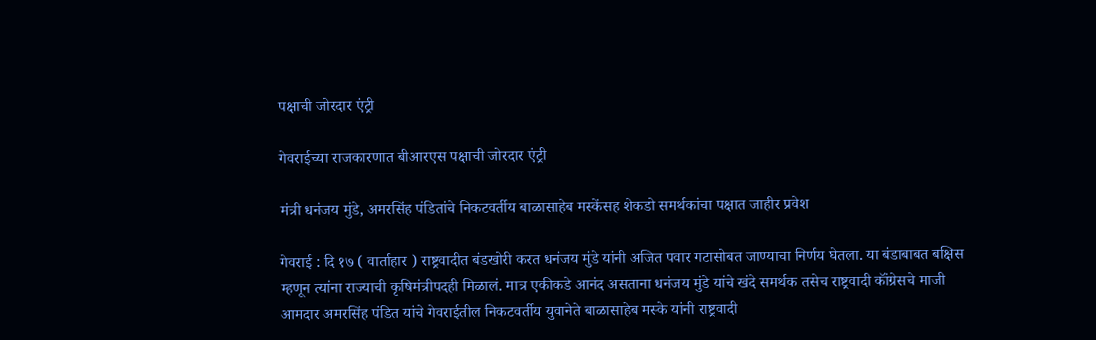पक्षाची जोरदार एंट्री

गेवराईच्या राजकारणात बीआरएस पक्षाची जोरदार एंट्री

मंत्री धनंजय मुंडे, अमरसिंह पंडितांचे निकटवर्तीय बाळासाहेब मस्केंसह शेकडो समर्थकांचा पक्षात जाहीर प्रवेश

गेवराई : दि १७ ( वार्ताहार ) राष्ट्रवादीत बंडखोरी करत धनंजय मुंडे यांनी अजित पवार गटासोबत जाण्याचा निर्णय घेतला. या बंडाबाबत बक्षिस म्हणून त्यांना राज्याची कृषिमंत्रीपदही मिळालं. मात्र एकीकडे आनंद असताना धनंजय मुंडे यांचे खंदे समर्थक तसेच राष्ट्रवादी कॉंग्रेसचे माजी आमदार अमरसिंह पंडित यांचे गेवराईतील निकटवर्तीय युवानेते बाळासाहेब मस्के यांनी राष्ट्रवादी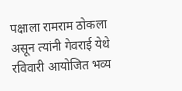पक्षाला रामराम ठोकला असून त्यांनी गेवराई येथे रविवारी आयोजित भव्य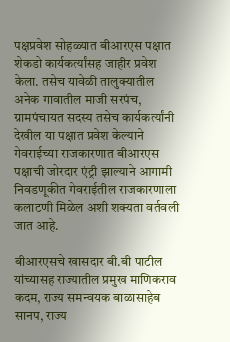पक्षप्रवेश सोहळ्यात बीआरएस पक्षात शेकडो कार्यकर्त्यांसह जाहीर प्रवेश केला. तसेच यावेळी तालुक्यातील अनेक गावातील माजी सरपंच, ग्रामपंचायत सदस्य तसेच कार्यकर्त्यांनी देखील या पक्षात प्रवेश केल्याने गेवराईच्या राजकारणात बीआरएस पक्षाची जोरदार एंट्री झाल्याने आगामी निवडणूकीत गेवराईतील राजकारणाला कलाटणी मिळेल अशी शक्यता वर्तवली जात आहे.

बीआरएसचे खासदार बी.बी पाटील यांच्यासह राज्यातील प्रमुख माणिकराव कदम, राज्य समन्वयक बाळासाहेब सानप, राज्य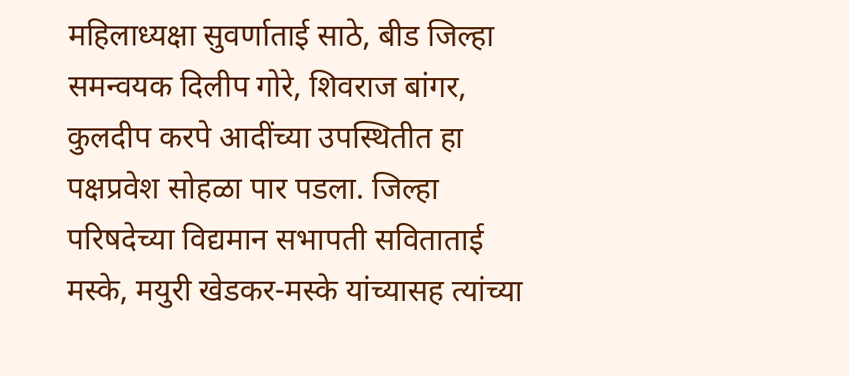महिलाध्यक्षा सुवर्णाताई साठे, बीड जिल्हा समन्वयक दिलीप गोरे, शिवराज बांगर, कुलदीप करपे आदींच्या उपस्थितीत हा पक्षप्रवेश सोहळा पार पडला. जिल्हा परिषदेच्या विद्यमान सभापती सविताताई मस्के, मयुरी खेडकर-मस्के यांच्यासह त्यांच्या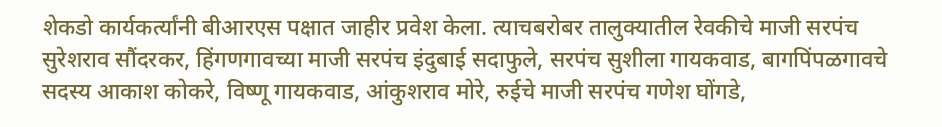शेकडो कार्यकर्त्यांनी बीआरएस पक्षात जाहीर प्रवेश केला. त्याचबरोबर तालुक्यातील रेवकीचे माजी सरपंच सुरेशराव सौंदरकर, हिंगणगावच्या माजी सरपंच इंदुबाई सदाफुले, सरपंच सुशीला गायकवाड, बागपिंपळगावचे सदस्य आकाश कोकरे, विष्णू गायकवाड, आंकुशराव मोरे, रुईचे माजी सरपंच गणेश घोंगडे,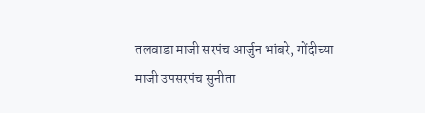तलवाडा माजी सरपंच आर्जुन भांबरे, गोंदीच्या माजी उपसरपंच सुनीता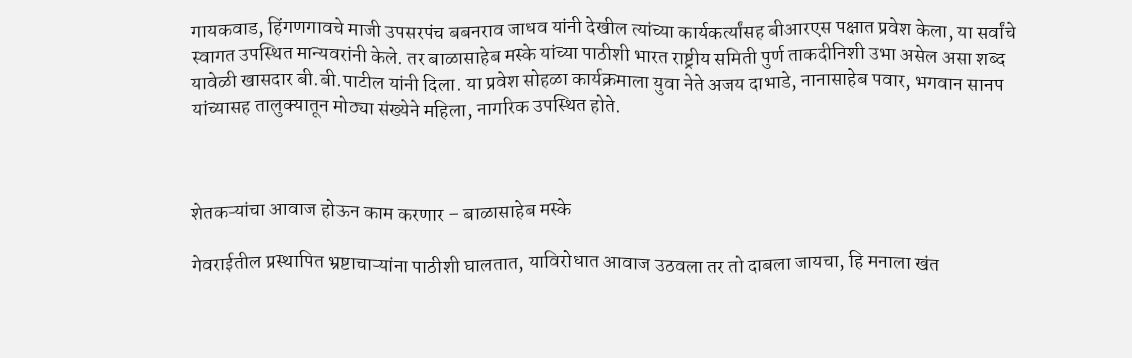गायकवाड, हिंगणगावचे माजी उपसरपंच बबनराव जाधव यांनी देखील त्यांच्या कार्यकर्त्यांसह बीआरएस पक्षात प्रवेश केला, या सर्वांचे स्वागत उपस्थित मान्यवरांनी केले. तर बाळासाहेब मस्के यांच्या पाठीशी भारत राष्ट्रीय समिती पुर्ण ताकदीनिशी उभा असेल असा शब्द यावेळी खासदार बी.बी.पाटील यांनी दिला. या प्रवेश सोहळा कार्यक्रमाला युवा नेते अजय दाभाडे, नानासाहेब पवार, भगवान सानप यांच्यासह तालुक्यातून मोठ्या संख्येने महिला, नागरिक उपस्थित होते.



शेतकऱ्यांचा आवाज होऊन काम करणार – बाळासाहेब मस्के

गेवराईतील प्रस्थापित भ्रष्टाचाऱ्यांना पाठीशी घालतात, याविरोधात आवाज उठवला तर तो दाबला जायचा, हि मनाला खंत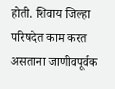होती. शिवाय जिल्हा परिषदेत काम करत असताना जाणीवपूर्वक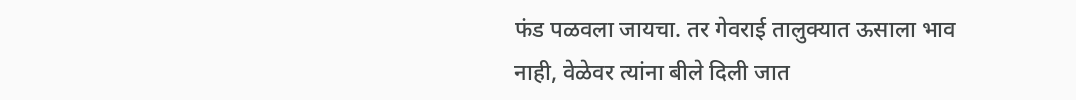फंड पळवला जायचा. तर गेवराई तालुक्यात ऊसाला भाव नाही, वेळेवर त्यांना बीले दिली जात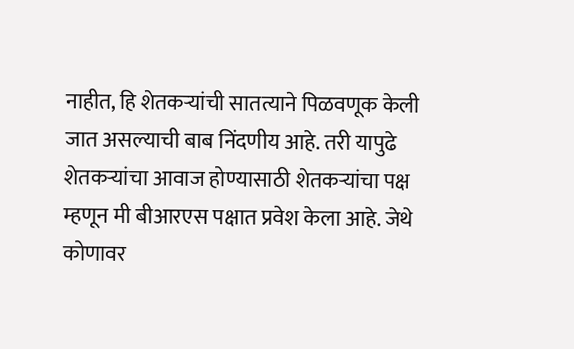नाहीत, हि शेतकऱ्यांची सातत्याने पिळवणूक केली जात असल्याची बाब निंदणीय आहे. तरी यापुढे शेतकऱ्यांचा आवाज होण्यासाठी शेतकऱ्यांचा पक्ष म्हणून मी बीआरएस पक्षात प्रवेश केला आहे. जेथे कोणावर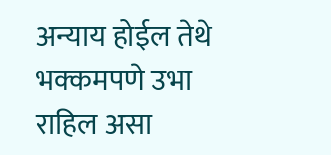अन्याय होईल तेथे भक्कमपणे उभा राहिल असा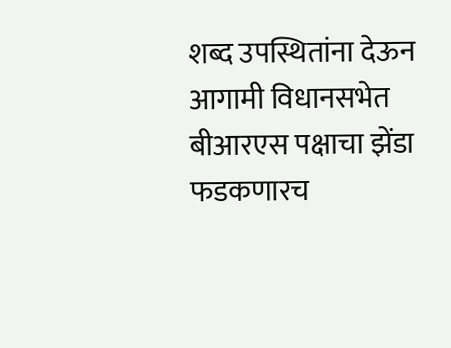शब्द उपस्थितांना देऊन आगामी विधानसभेत बीआरएस पक्षाचा झेंडा फडकणारच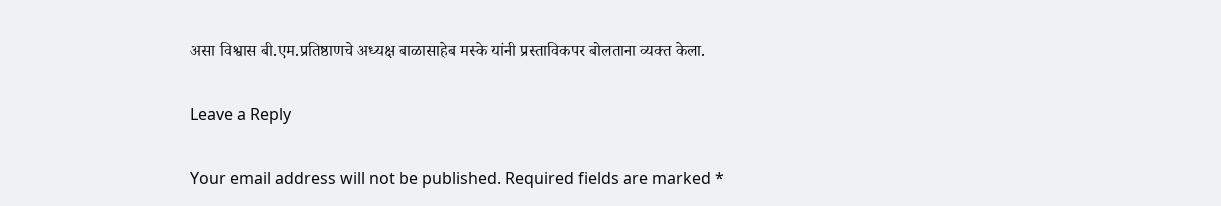असा विश्वास बी.एम.प्रतिष्ठाणचे अध्यक्ष बाळासाहेब मस्के यांनी प्रस्ताविकपर बोलताना व्यक्त केला.

Leave a Reply

Your email address will not be published. Required fields are marked *